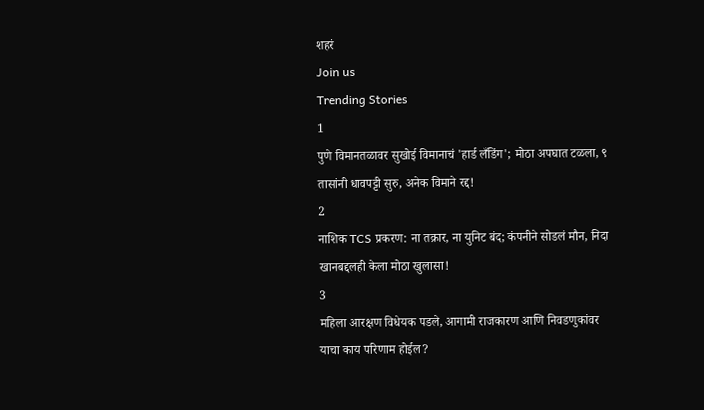शहरं
Join us
Trending Stories
1
पुणे विमानतळावर सुखोई विमानाचं 'हार्ड लँडिंग'; मोठा अपघात टळला, ९ तासांनी धावपट्टी सुरु, अनेक विमाने रद्द!
2
नाशिक TCS प्रकरण: ना तक्रार, ना युनिट बंद; कंपनीने सोडलं मौन, निदा खानबद्दलही केला मोठा खुलासा!
3
महिला आरक्षण विधेयक पडले, आगामी राजकारण आणि निवडणुकांवर याचा काय परिणाम होईल?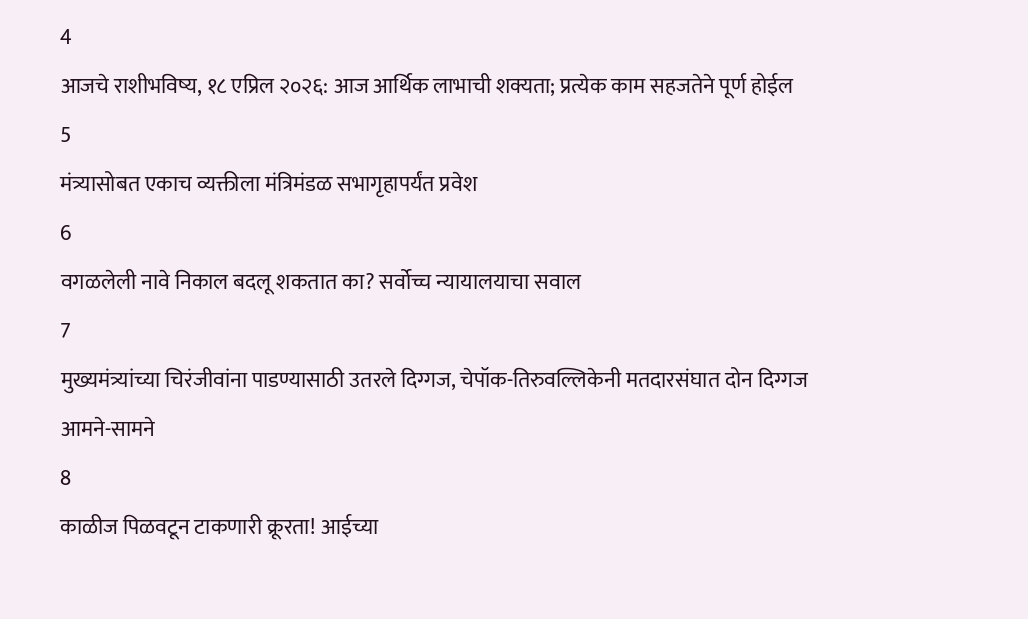4
आजचे राशीभविष्य, १८ एप्रिल २०२६: आज आर्थिक लाभाची शक्यता; प्रत्येक काम सहजतेने पूर्ण होईल
5
मंत्र्यासोबत एकाच व्यक्तीला मंत्रिमंडळ सभागृहापर्यंत प्रवेश
6
वगळलेली नावे निकाल बदलू शकतात का? सर्वोच्च न्यायालयाचा सवाल
7
मुख्यमंत्र्यांच्या चिरंजीवांना पाडण्यासाठी उतरले दिग्गज, चेपॉक-तिरुवल्लिकेनी मतदारसंघात दोन दिग्गज आमने-सामने
8
काळीज पिळवटून टाकणारी क्रूरता! आईच्या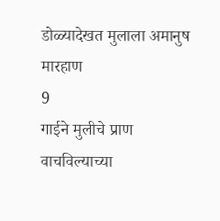डोळ्यादेखत मुलाला अमानुष मारहाण
9
गाईने मुलीचे प्राण वाचविल्याच्या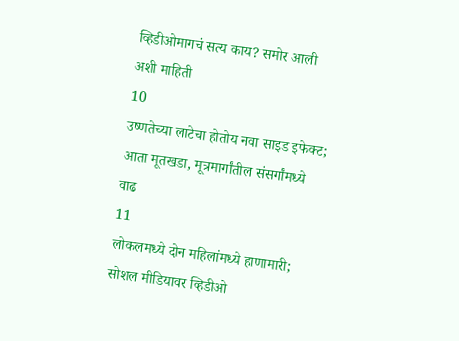व्हिडीओमागचं सत्य काय? समोर आली अशी माहिती
10
उष्णतेच्या लाटेचा होतोय नवा साइड इफेक्ट; आता मूतखडा, मूत्रमार्गांतील संसर्गांमध्ये वाढ
11
लोकलमध्ये दोन महिलांमध्ये हाणामारी; सोशल मीडियावर व्हिडीओ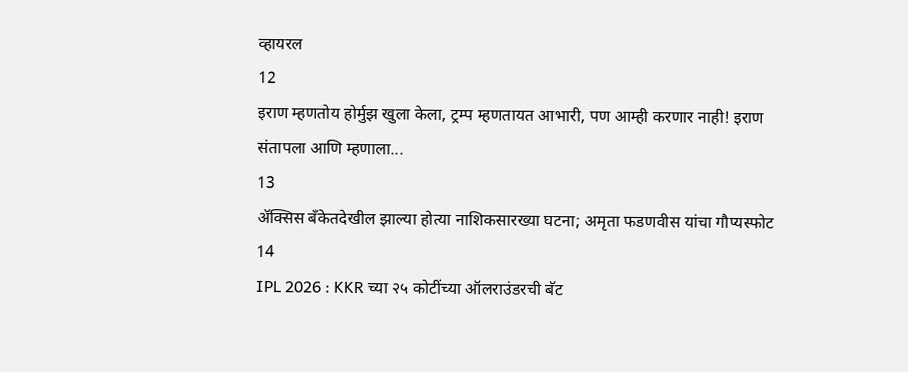व्हायरल
12
इराण म्हणतोय होर्मुझ खुला केला, ट्रम्प म्हणतायत आभारी, पण आम्ही करणार नाही! इराण संतापला आणि म्हणाला...
13
ॲक्सिस बँकेतदेखील झाल्या होत्या नाशिकसारख्या घटना; अमृता फडणवीस यांचा गौप्यस्फोट
14
IPL 2026 : KKR च्या २५ कोटींच्या ऑलराउंडरची बॅट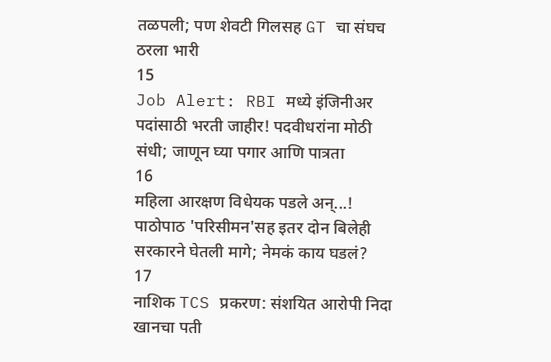तळपली; पण शेवटी गिलसह GT चा संघच ठरला भारी
15
Job Alert: RBI मध्ये इंजिनीअर पदांसाठी भरती जाहीर! पदवीधरांना मोठी संधी; जाणून घ्या पगार आणि पात्रता
16
महिला आरक्षण विधेयक पडले अन्...! पाठोपाठ 'परिसीमन'सह इतर दोन बिलेही सरकारने घेतली मागे; नेमकं काय घडलं?
17
नाशिक TCS प्रकरण: संशयित आरोपी निदा खानचा पती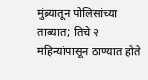मुंब्र्यातून पोलिसांच्या ताब्यात; तिचे २ महिन्यांपासून ठाण्यात होते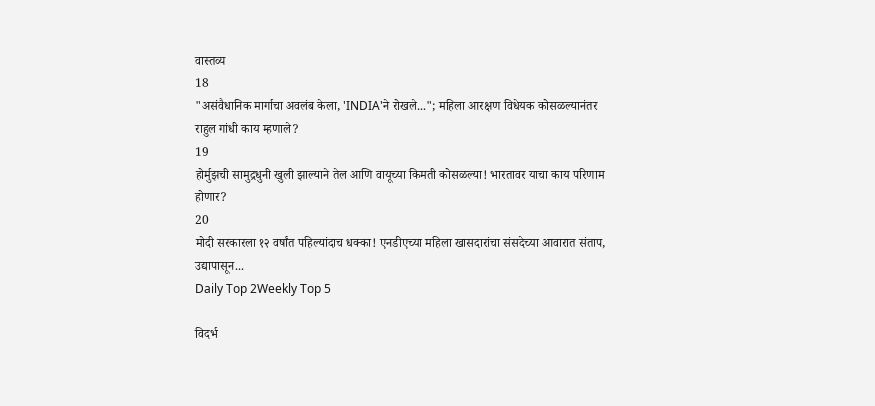वास्तव्य
18
"असंवैधानिक मार्गाचा अवलंब केला, 'INDIA'ने रोखले..."; महिला आरक्षण विधेयक कोसळल्यानंतर राहुल गांधी काय म्हणाले?
19
होर्मुझची सामुद्रधुनी खुली झाल्याने तेल आणि वायूच्या किमती कोसळल्या! भारतावर याचा काय परिणाम होणार?
20
मोदी सरकारला १२ वर्षांत पहिल्यांदाच धक्का! एनडीएच्या महिला खासदारांचा संसदेच्या आवारात संताप, उद्यापासून...
Daily Top 2Weekly Top 5

विदर्भ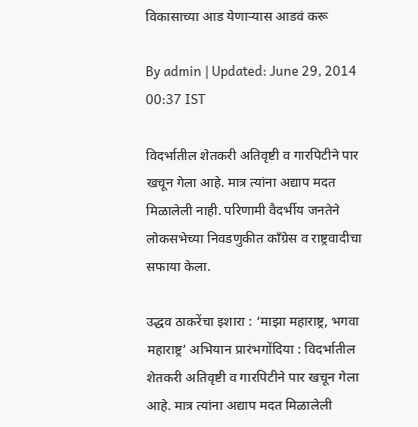विकासाच्या आड येणाऱ्यास आडवं करू

By admin | Updated: June 29, 2014 00:37 IST

विदर्भातील शेतकरी अतिवृष्टी व गारपिटीने पार खचून गेला आहे. मात्र त्यांना अद्याप मदत मिळालेली नाही. परिणामी वैदर्भीय जनतेने लोकसभेच्या निवडणुकीत कॉंग्रेस व राष्ट्रवादीचा सफाया केला.

उद्धव ठाकरेंचा इशारा : ‘माझा महाराष्ट्र, भगवा महाराष्ट्र’ अभियान प्रारंभगोंदिया : विदर्भातील शेतकरी अतिवृष्टी व गारपिटीने पार खचून गेला आहे. मात्र त्यांना अद्याप मदत मिळालेली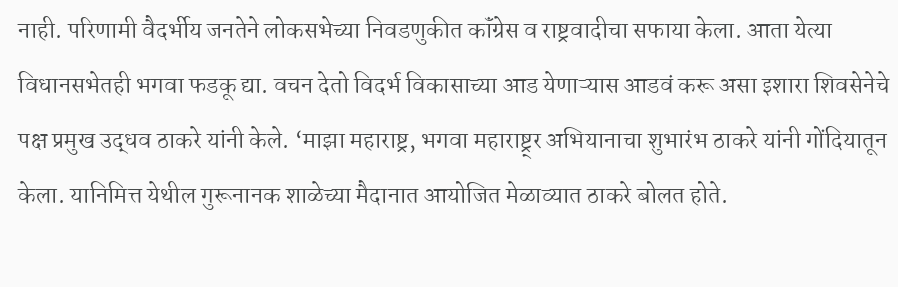नाही. परिणामी वैदर्भीय जनतेने लोकसभेच्या निवडणुकीत कॉंग्रेस व राष्ट्रवादीचा सफाया केला. आता येत्या विधानसभेतही भगवा फडकू द्या. वचन देतो विदर्भ विकासाच्या आड येणाऱ्यास आडवं करू असा इशारा शिवसेनेचे पक्ष प्रमुख उद्धव ठाकरे यांनी केले. ‘माझा महाराष्ट्र, भगवा महाराष्ट्र्र अभियानाचा शुभारंभ ठाकरे यांनी गोंदियातून केला. यानिमित्त येथील गुरूनानक शाळेच्या मैदानात आयोजित मेळाव्यात ठाकरे बोलत होते.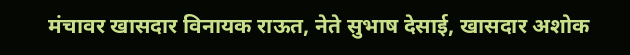मंचावर खासदार विनायक राऊत, नेते सुभाष देसाई, खासदार अशोक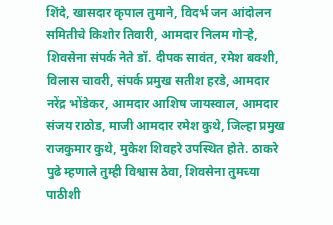शिंदे, खासदार कृपाल तुमाने, विदर्भ जन आंदोलन समितीचे किशोर तिवारी, आमदार निलम गोऱ्हे, शिवसेना संपर्क नेते डॉ. दीपक सावंत, रमेश बक्शी, विलास चावरी, संपर्क प्रमुख सतीश हरडे, आमदार नरेंद्र भोंडेकर, आमदार आशिष जायस्वाल, आमदार संजय राठोड, माजी आमदार रमेश कुथे, जिल्हा प्रमुख राजकुमार कुथे, मुकेश शिवहरे उपस्थित होते. ठाकरे पुढे म्हणाले तुम्ही विश्वास ठेवा, शिवसेना तुमच्या पाठीशी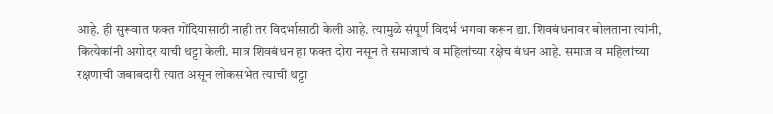आहे. ही सुरूवात फक्त गोंदियासाठी नाही तर विदर्भासाठी केली आहे. त्यामुळे संपूर्ण विदर्भ भगवा करून द्या. शिवबंधनावर बोलताना त्यांनी, कित्येकांनी अगोदर याची थट्टा केली. मात्र शिवबंधन हा फक्त दोरा नसून ते समाजाचं व महिलांच्या रक्षेच बंधन आहे. समाज व महिलांच्या रक्षणाची जबाबदारी त्यात असून लोकसभेत त्याची थट्टा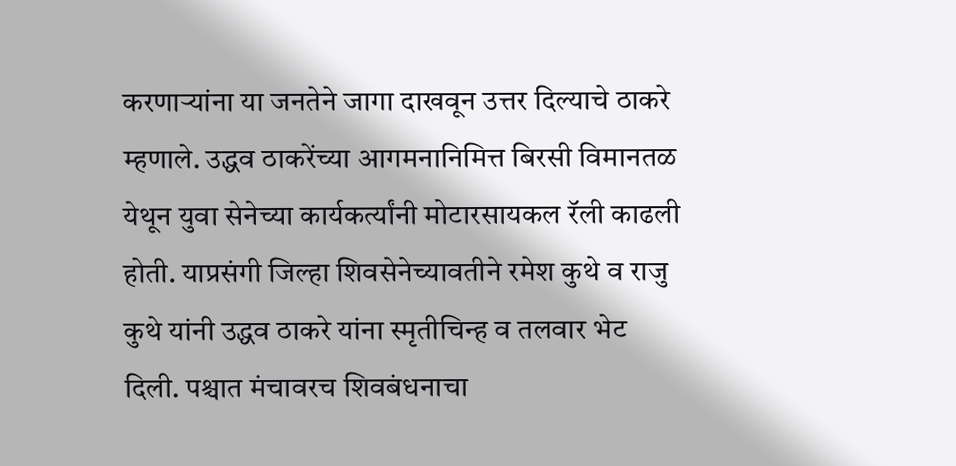करणाऱ्यांना या जनतेने जागा दाखवून उत्तर दिल्याचे ठाकरे म्हणाले. उद्धव ठाकरेंच्या आगमनानिमित्त बिरसी विमानतळ येथून युवा सेनेच्या कार्यकर्त्यांनी मोटारसायकल रॅली काढली होती. याप्रसंगी जिल्हा शिवसेनेच्यावतीने रमेश कुथे व राजु कुथे यांनी उद्धव ठाकरे यांना स्मृतीचिन्ह व तलवार भेट दिली. पश्चात मंचावरच शिवबंधनाचा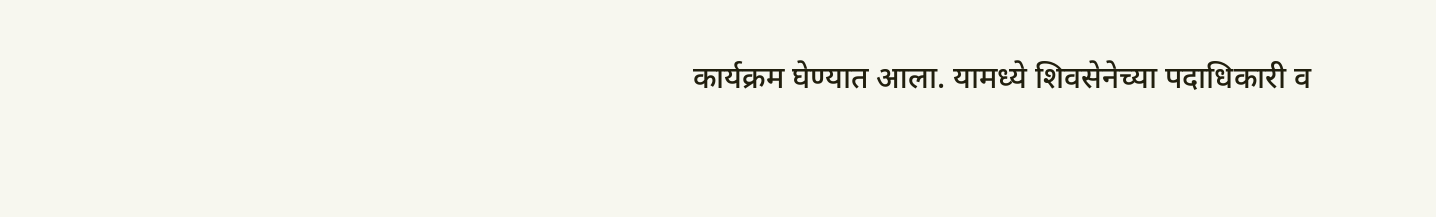कार्यक्रम घेण्यात आला. यामध्ये शिवसेनेच्या पदाधिकारी व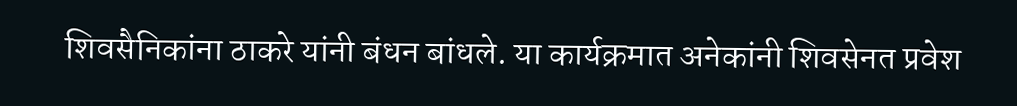शिवसैनिकांना ठाकरे यांनी बंधन बांधले. या कार्यक्रमात अनेकांनी शिवसेनत प्रवेश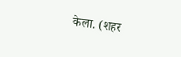केला. (शहर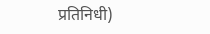प्रतिनिधी)